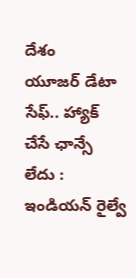దేశం
యూజర్ డేటా సేఫ్.. హ్యాక్ చేసే ఛాన్సే లేదు : ఇండియన్ రైల్వే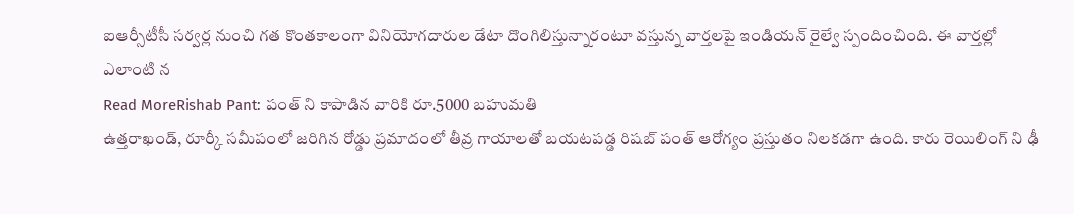ఐఆర్సీటీసీ సర్వర్ల నుంచి గత కొంతకాలంగా వినియోగదారుల డేటా దొంగిలిస్తున్నారంటూ వస్తున్న వార్తలపై ఇండియన్ రైల్వే స్పందించింది. ఈ వార్తల్లో ఎలాంటి న
Read MoreRishab Pant: పంత్ ని కాపాడిన వారికి రూ.5000 బహుమతి
ఉత్తరాఖండ్, రూర్కీ సమీపంలో జరిగిన రోడ్డు ప్రమాదంలో తీవ్ర గాయాలతో బయటపడ్డ రిషబ్ పంత్ ఆరోగ్యం ప్రస్తుతం నిలకడగా ఉంది. కారు రెయిలింగ్ ని ఢీ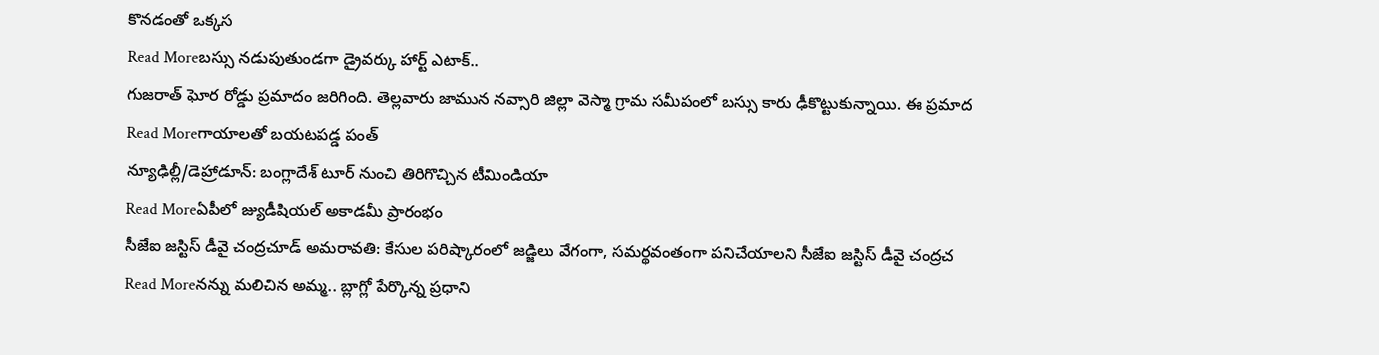కొనడంతో ఒక్కస
Read Moreబస్సు నడుపుతుండగా డ్రైవర్కు హార్ట్ ఎటాక్..
గుజరాత్ ఘోర రోడ్డు ప్రమాదం జరిగింది. తెల్లవారు జామున నవ్సారి జిల్లా వెస్మా గ్రామ సమీపంలో బస్సు కారు ఢీకొట్టుకున్నాయి. ఈ ప్రమాద
Read Moreగాయాలతో బయటపడ్డ పంత్
న్యూఢిల్లీ/డెహ్రాడూన్: బంగ్లాదేశ్ టూర్ నుంచి తిరిగొచ్చిన టీమిండియా
Read Moreఏపీలో జ్యుడీషియల్ అకాడమీ ప్రారంభం
సీజేఐ జస్టిస్ డీవై చంద్రచూడ్ అమరావతి: కేసుల పరిష్కారంలో జడ్జిలు వేగంగా, సమర్థవంతంగా పనిచేయాలని సీజేఐ జస్టిస్ డీవై చంద్రచ
Read Moreనన్ను మలిచిన అమ్మ.. బ్లాగ్లో పేర్కొన్న ప్రధాని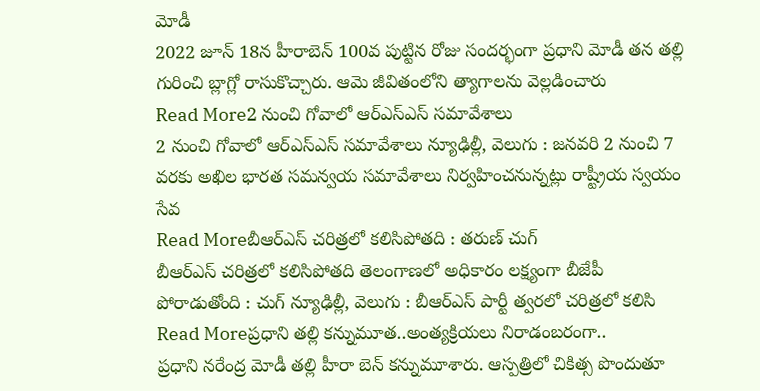మోడీ
2022 జూన్ 18న హీరాబెన్ 100వ పుట్టిన రోజు సందర్భంగా ప్రధాని మోడీ తన తల్లి గురించి బ్లాగ్లో రాసుకొచ్చారు. ఆమె జీవితంలోని త్యాగాలను వెల్లడించారు
Read More2 నుంచి గోవాలో ఆర్ఎస్ఎస్ సమావేశాలు
2 నుంచి గోవాలో ఆర్ఎస్ఎస్ సమావేశాలు న్యూఢిల్లీ, వెలుగు : జనవరి 2 నుంచి 7 వరకు అఖిల భారత సమన్వయ సమావేశాలు నిర్వహించనున్నట్లు రాష్ట్రీయ స్వయం సేవ
Read Moreబీఆర్ఎస్ చరిత్రలో కలిసిపోతది : తరుణ్ చుగ్
బీఆర్ఎస్ చరిత్రలో కలిసిపోతది తెలంగాణలో అధికారం లక్ష్యంగా బీజేపీ పోరాడుతోంది : చుగ్ న్యూఢిల్లీ, వెలుగు : బీఆర్ఎస్ పార్టీ త్వరలో చరిత్రలో కలిసి
Read Moreప్రధాని తల్లి కన్నుమూత..అంత్యక్రియలు నిరాడంబరంగా..
ప్రధాని నరేంద్ర మోడీ తల్లి హీరా బెన్ కన్నుమూశారు. ఆస్పత్రిలో చికిత్స పొందుతూ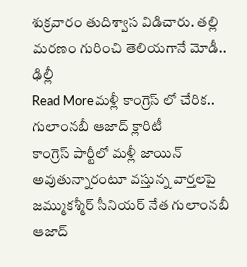శుక్రవారం తుదిశ్వాస విడిచారు. తల్లి మరణం గురించి తెలియగానే మోడీ.. ఢిల్లీ
Read Moreమళ్లీ కాంగ్రెస్ లో చేరిక.. గులాంనబీ ఆజాద్ క్లారిటీ
కాంగ్రెస్ పార్టీలో మళ్లీ జాయిన్ అవుతున్నారంటూ వస్తున్న వార్తలపై జమ్ముకశ్మీర్ సీనియర్ నేత గులాంనబీ ఆజాద్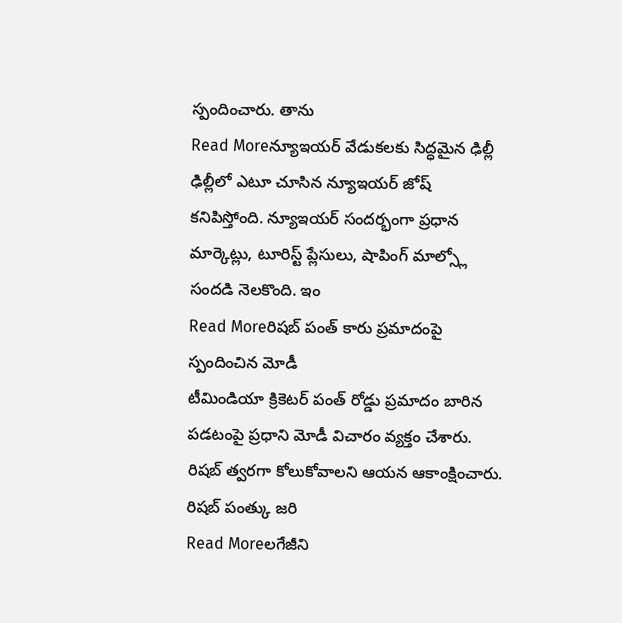స్పందించారు. తాను
Read Moreన్యూఇయర్ వేడుకలకు సిద్ధమైన ఢిల్లీ
ఢిల్లీలో ఎటూ చూసిన న్యూఇయర్ జోష్ కనిపిస్తోంది. న్యూఇయర్ సందర్భంగా ప్రధాన మార్కెట్లు, టూరిస్ట్ ప్లేసులు, షాపింగ్ మాల్స్లో సందడి నెలకొంది. ఇం
Read Moreరిషబ్ పంత్ కారు ప్రమాదంపై స్పందించిన మోడీ
టీమిండియా క్రికెటర్ పంత్ రోడ్డు ప్రమాదం బారిన పడటంపై ప్రధాని మోడీ విచారం వ్యక్తం చేశారు. రిషబ్ త్వరగా కోలుకోవాలని ఆయన ఆకాంక్షించారు. రిషబ్ పంత్కు జరి
Read Moreలగేజీని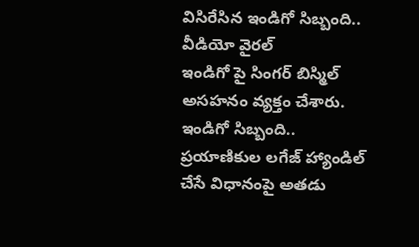విసిరేసిన ఇండిగో సిబ్బంది.. వీడియో వైరల్
ఇండిగో పై సింగర్ బిస్మిల్ అసహనం వ్యక్తం చేశారు. ఇండిగో సిబ్బంది.. ప్రయాణికుల లగేజ్ హ్యాండిల్ చేసే విధానంపై అతడు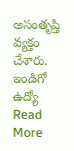అసంతృప్తి వ్యక్తం చేశారు. ఇండిగో ఉద్యో
Read More